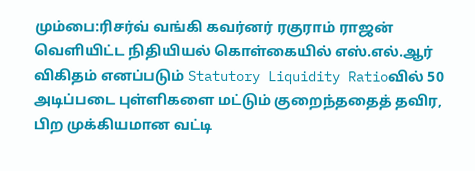மும்பை:ரிசர்வ் வங்கி கவர்னர் ரகுராம் ராஜன் வெளியிட்ட நிதியியல் கொள்கையில் எஸ்.எல்.ஆர் விகிதம் எனப்படும் Statutory Liquidity Ratioவில் 50 அடிப்படை புள்ளிகளை மட்டும் குறைந்ததைத் தவிர, பிற முக்கியமான வட்டி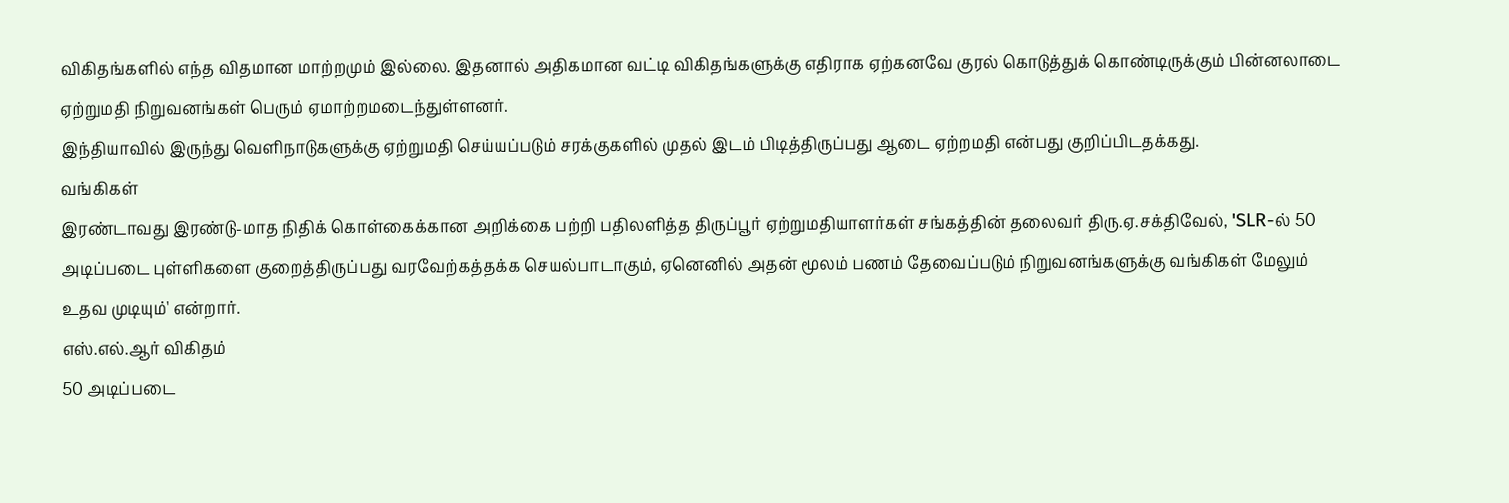விகிதங்களில் எந்த விதமான மாற்றமும் இல்லை. இதனால் அதிகமான வட்டி விகிதங்களுக்கு எதிராக ஏற்கனவே குரல் கொடுத்துக் கொண்டிருக்கும் பின்னலாடை ஏற்றுமதி நிறுவனங்கள் பெரும் ஏமாற்றமடைந்துள்ளனர்.
இந்தியாவில் இருந்து வெளிநாடுகளுக்கு ஏற்றுமதி செய்யப்படும் சரக்குகளில் முதல் இடம் பிடித்திருப்பது ஆடை ஏற்றமதி என்பது குறிப்பிடதக்கது.
வங்கிகள்
இரண்டாவது இரண்டு-மாத நிதிக் கொள்கைக்கான அறிக்கை பற்றி பதிலளித்த திருப்பூர் ஏற்றுமதியாளர்கள் சங்கத்தின் தலைவர் திரு.ஏ.சக்திவேல், 'SLR-ல் 50 அடிப்படை புள்ளிகளை குறைத்திருப்பது வரவேற்கத்தக்க செயல்பாடாகும், ஏனெனில் அதன் மூலம் பணம் தேவைப்படும் நிறுவனங்களுக்கு வங்கிகள் மேலும் உதவ முடியும்' என்றார்.
எஸ்.எல்.ஆர் விகிதம்
50 அடிப்படை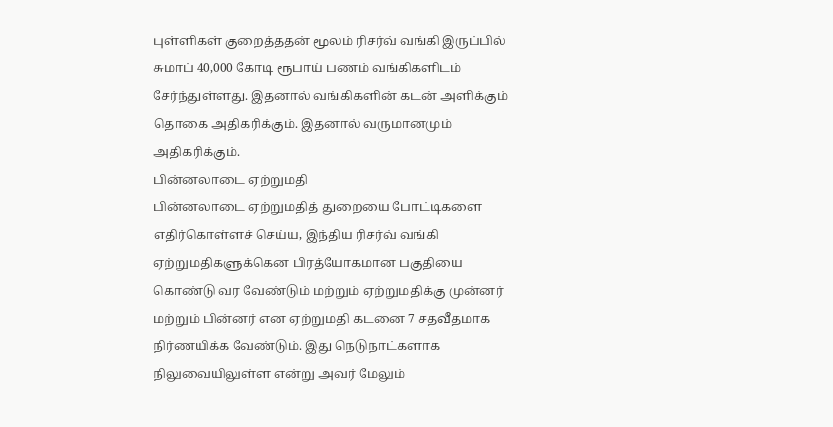புள்ளிகள் குறைத்ததன் மூலம் ரிசர்வ் வங்கி இருப்பில் சுமாப் 40,000 கோடி ரூபாய் பணம் வங்கிகளிடம் சேர்ந்துள்ளது. இதனால் வங்கிகளின் கடன் அளிக்கும் தொகை அதிகரிக்கும். இதனால் வருமானமும் அதிகரிக்கும்.
பின்னலாடை ஏற்றுமதி
பின்னலாடை ஏற்றுமதித் துறையை போட்டிகளை எதிர்கொள்ளச் செய்ய, இந்திய ரிசர்வ் வங்கி ஏற்றுமதிகளுக்கென பிரத்யோகமான பகுதியை கொண்டு வர வேண்டும் மற்றும் ஏற்றுமதிக்கு முன்னர் மற்றும் பின்னர் என ஏற்றுமதி கடனை 7 சதவீதமாக நிர்ணயிக்க வேண்டும். இது நெடுநாட்களாக நிலுவையிலுள்ள என்று அவர் மேலும்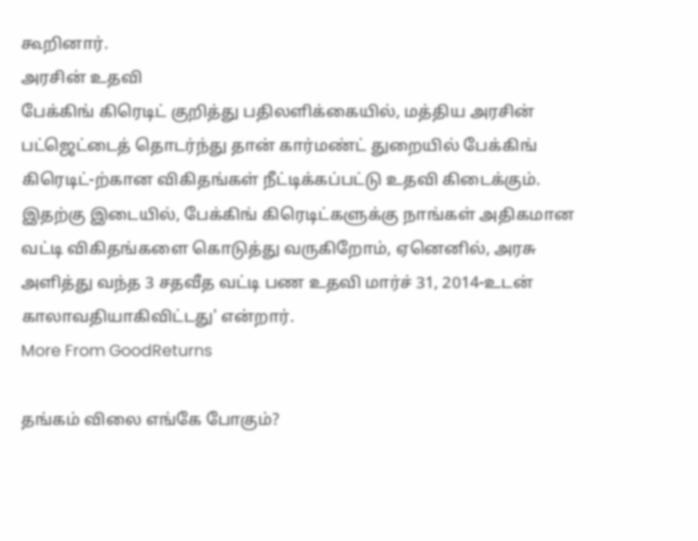கூறினார்.
அரசின் உதவி
பேக்கிங் கிரெடிட் குறித்து பதிலளிக்கையில், மத்திய அரசின் பட்ஜெட்டைத் தொடர்ந்து தான் கார்மண்ட் துறையில் பேக்கிங் கிரெடிட்-ற்கான விகிதங்கள் நீட்டிக்கப்பட்டு உதவி கிடைக்கும். இதற்கு இடையில், பேக்கிங் கிரெடிட்களுக்கு நாங்கள் அதிகமான வட்டி விகிதங்களை கொடுத்து வருகிறோம், ஏனெனில், அரசு அளித்து வந்த 3 சதவீத வட்டி பண உதவி மார்ச் 31, 2014-உடன் காலாவதியாகிவிட்டது' என்றார்.
More From GoodReturns

தங்கம் விலை எங்கே போகும்?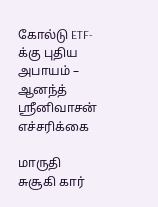கோல்டு ETF-க்கு புதிய அபாயம் – ஆனந்த் ஸ்ரீனிவாசன் எச்சரிக்கை

மாருதி சுசூகி கார்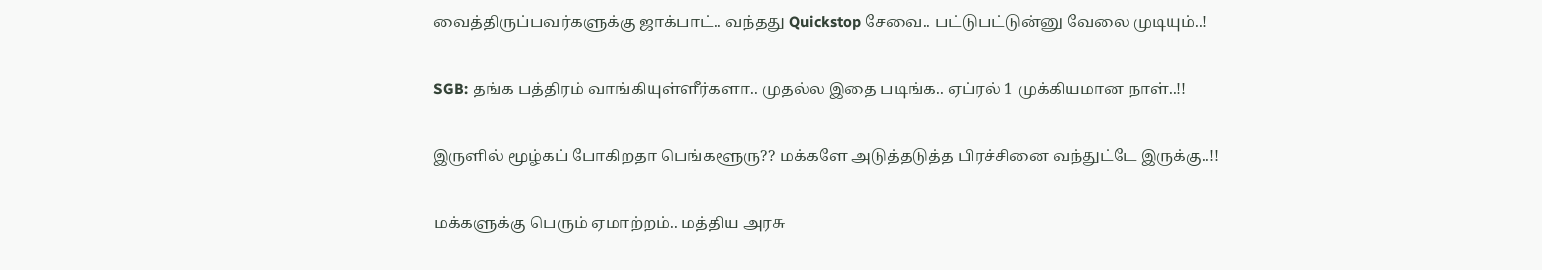வைத்திருப்பவர்களுக்கு ஜாக்பாட்.. வந்தது Quickstop சேவை.. பட்டுபட்டுன்னு வேலை முடியும்..!

SGB: தங்க பத்திரம் வாங்கியுள்ளீர்களா.. முதல்ல இதை படிங்க.. ஏப்ரல் 1 முக்கியமான நாள்..!!

இருளில் மூழ்கப் போகிறதா பெங்களூரு?? மக்களே அடுத்தடுத்த பிரச்சினை வந்துட்டே இருக்கு..!!

மக்களுக்கு பெரும் ஏமாற்றம்.. மத்திய அரசு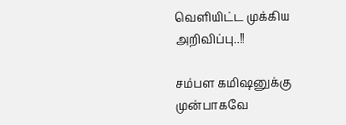வெளியிட்ட முக்கிய அறிவிப்பு..!!

சம்பள கமிஷனுக்கு முன்பாகவே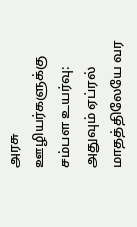அரசு ஊழியர்களுக்கு சம்பள உயர்வு: அதுவும் ஏப்ரல் மாதத்திலேயே வர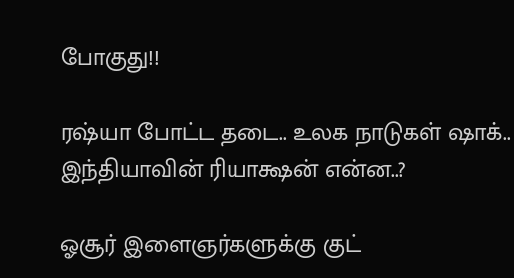போகுது!!

ரஷ்யா போட்ட தடை.. உலக நாடுகள் ஷாக்.. இந்தியாவின் ரியாக்ஷன் என்ன..?

ஓசூர் இளைஞர்களுக்கு குட்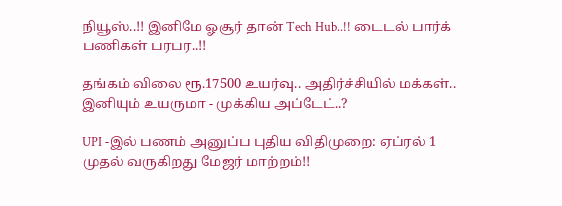நியூஸ்..!! இனிமே ஓசூர் தான் Tech Hub..!! டைடல் பார்க் பணிகள் பரபர..!!

தங்கம் விலை ரூ.17500 உயர்வு.. அதிர்ச்சியில் மக்கள்.. இனியும் உயருமா - முக்கிய அப்டேட்..?

UPI -இல் பணம் அனுப்ப புதிய விதிமுறை: ஏப்ரல் 1 முதல் வருகிறது மேஜர் மாற்றம்!!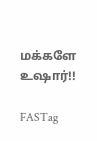மக்களே உஷார்!!

FASTag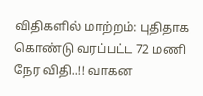விதிகளில் மாற்றம்: புதிதாக கொண்டு வரப்பட்ட 72 மணி நேர விதி..!! வாகன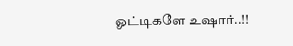ஓட்டிகளே உஷார்..!!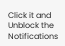Click it and Unblock the Notifications